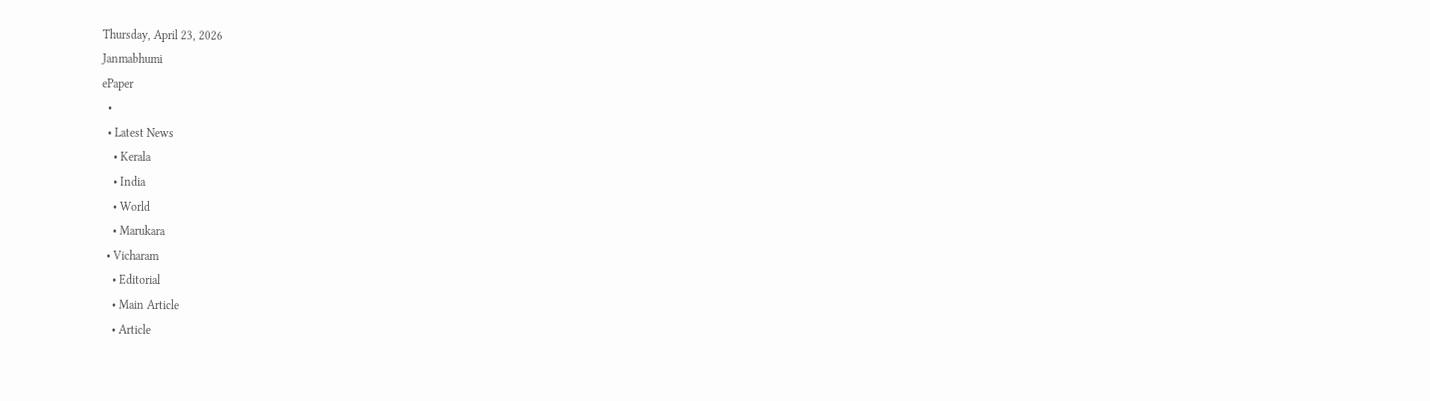Thursday, April 23, 2026
Janmabhumi
ePaper
  •
  • Latest News
    • Kerala
    • India
    • World
    • Marukara
  • Vicharam
    • Editorial
    • Main Article
    • Article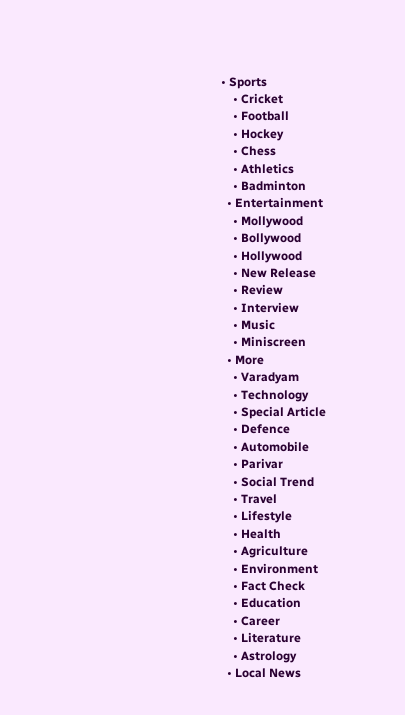• Sports
    • Cricket
    • Football
    • Hockey
    • Chess
    • Athletics
    • Badminton
  • Entertainment
    • Mollywood
    • Bollywood
    • Hollywood
    • New Release
    • Review
    • Interview
    • Music
    • Miniscreen
  • More
    • Varadyam
    • Technology
    • Special Article
    • Defence
    • Automobile
    • Parivar
    • Social Trend
    • Travel
    • Lifestyle
    • Health
    • Agriculture
    • Environment
    • Fact Check
    • Education
    • Career
    • Literature
    • Astrology
  • Local News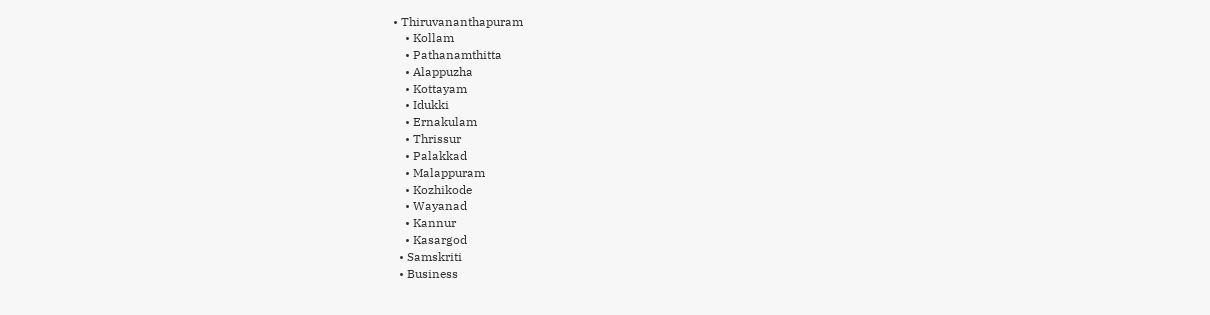• Thiruvananthapuram
    • Kollam
    • Pathanamthitta
    • Alappuzha
    • Kottayam
    • Idukki
    • Ernakulam
    • Thrissur
    • Palakkad
    • Malappuram
    • Kozhikode
    • Wayanad
    • Kannur
    • Kasargod
  • Samskriti
  • Business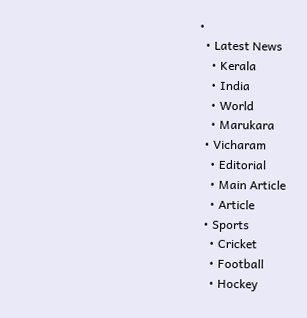•
  • Latest News
    • Kerala
    • India
    • World
    • Marukara
  • Vicharam
    • Editorial
    • Main Article
    • Article
  • Sports
    • Cricket
    • Football
    • Hockey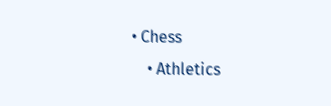• Chess
    • Athletics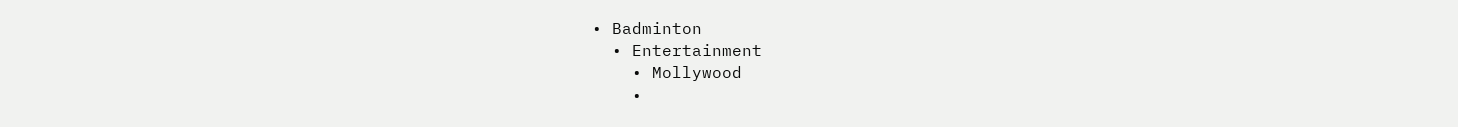• Badminton
  • Entertainment
    • Mollywood
    •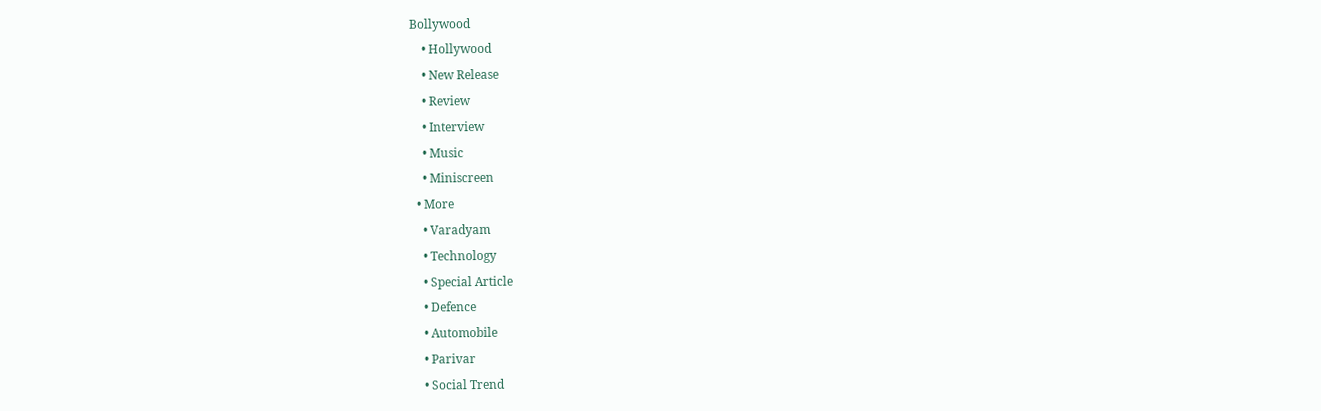Bollywood
    • Hollywood
    • New Release
    • Review
    • Interview
    • Music
    • Miniscreen
  • More
    • Varadyam
    • Technology
    • Special Article
    • Defence
    • Automobile
    • Parivar
    • Social Trend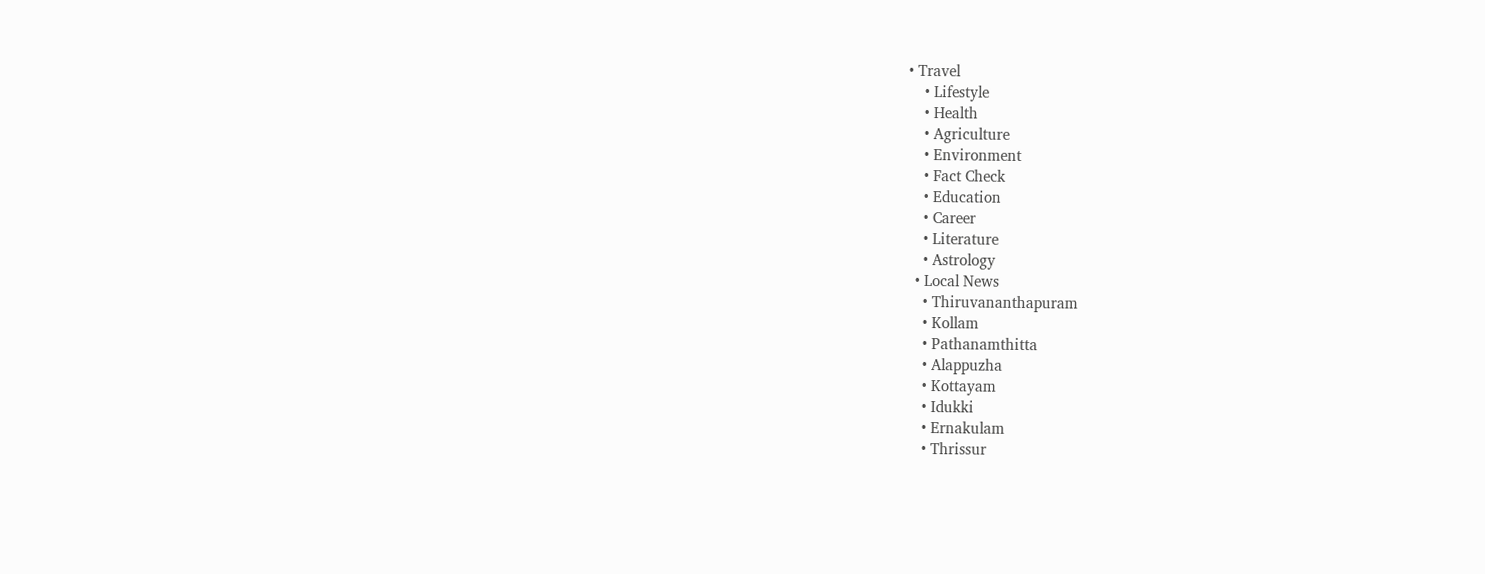• Travel
    • Lifestyle
    • Health
    • Agriculture
    • Environment
    • Fact Check
    • Education
    • Career
    • Literature
    • Astrology
  • Local News
    • Thiruvananthapuram
    • Kollam
    • Pathanamthitta
    • Alappuzha
    • Kottayam
    • Idukki
    • Ernakulam
    • Thrissur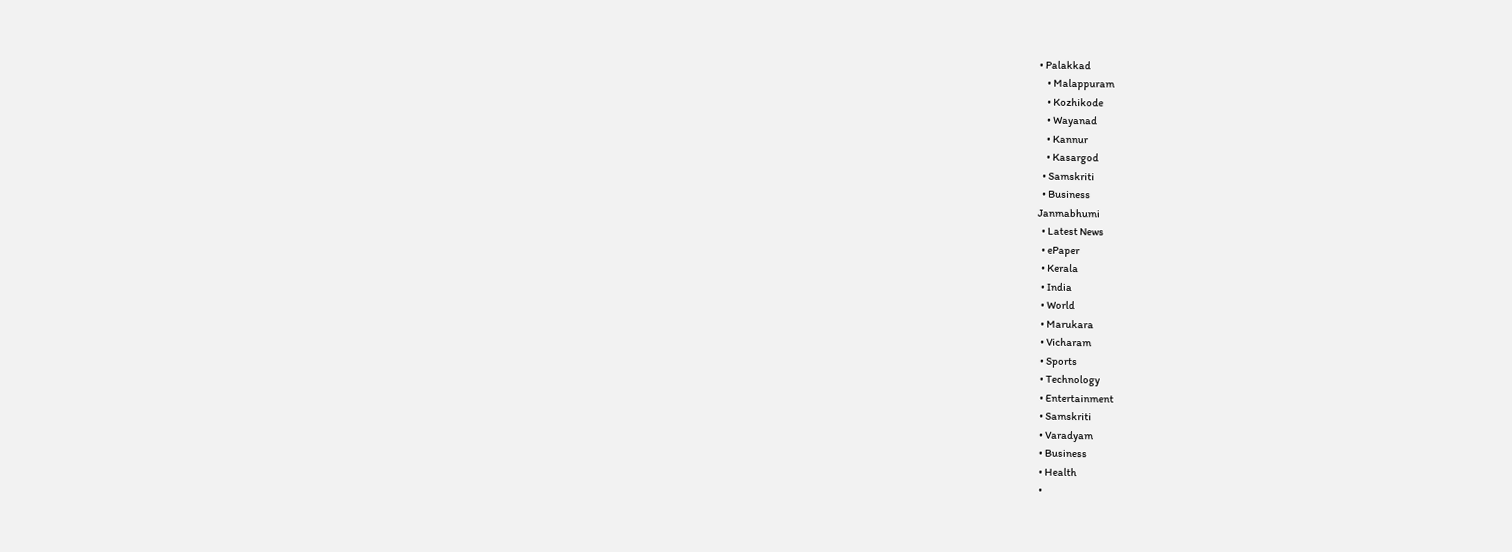• Palakkad
    • Malappuram
    • Kozhikode
    • Wayanad
    • Kannur
    • Kasargod
  • Samskriti
  • Business
Janmabhumi
  • Latest News
  • ePaper
  • Kerala
  • India
  • World
  • Marukara
  • Vicharam
  • Sports
  • Technology
  • Entertainment
  • Samskriti
  • Varadyam
  • Business
  • Health
  •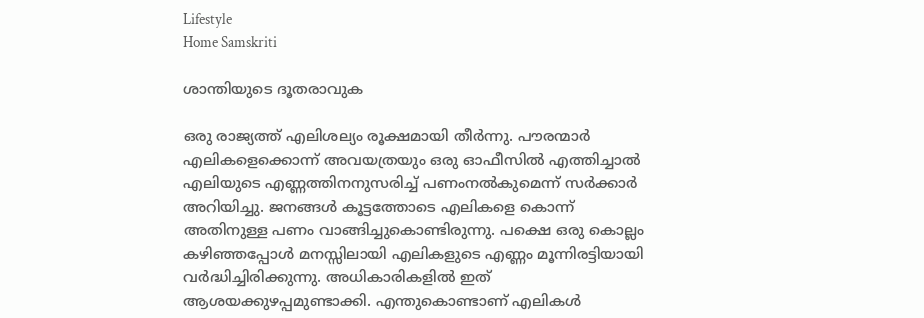Lifestyle
Home Samskriti

ശാന്തിയുടെ ദൂതരാവുക

ഒരു രാജ്യത്ത് എലിശല്യം രൂക്ഷമായി തീര്‍ന്നു. പൗരന്മാര്‍ എലികളെക്കൊന്ന് അവയത്രയും ഒരു ഓഫീസില്‍ എത്തിച്ചാല്‍ എലിയുടെ എണ്ണത്തിനനുസരിച്ച് പണംനല്‍കുമെന്ന് സര്‍ക്കാര്‍ അറിയിച്ചു. ജനങ്ങള്‍ കൂട്ടത്തോടെ എലികളെ കൊന്ന് അതിനുള്ള പണം വാങ്ങിച്ചുകൊണ്ടിരുന്നു. പക്ഷെ ഒരു കൊല്ലം കഴിഞ്ഞപ്പോള്‍ മനസ്സിലായി എലികളുടെ എണ്ണം മൂന്നിരട്ടിയായി വര്‍ദ്ധിച്ചിരിക്കുന്നു. അധികാരികളില്‍ ഇത് ആശയക്കുഴപ്പമുണ്ടാക്കി. എന്തുകൊണ്ടാണ് എലികള്‍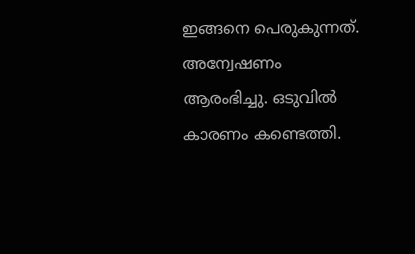ഇങ്ങനെ പെരുകുന്നത്. അന്വേഷണം ആരംഭിച്ചു. ഒടുവില്‍ കാരണം കണ്ടെത്തി.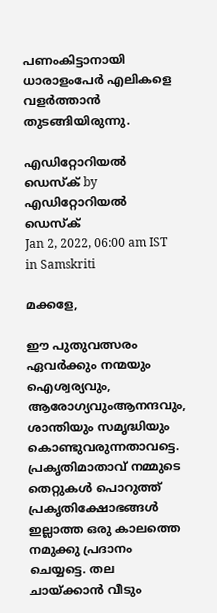പണംകിട്ടാനായി ധാരാളംപേര്‍ എലികളെ വളര്‍ത്താന്‍ തുടങ്ങിയിരുന്നു.

എഡിറ്റോറിയൽ ഡെസ്ക് by എഡിറ്റോറിയൽ ഡെസ്ക്
Jan 2, 2022, 06:00 am IST
in Samskriti

മക്കളേ,

ഈ പുതുവത്സരം ഏവര്‍ക്കും നന്മയും ഐശ്വര്യവും, ആരോഗ്യവുംആനന്ദവും, ശാന്തിയും സമൃദ്ധിയും കൊണ്ടുവരുന്നതാവട്ടെ. പ്രകൃതിമാതാവ് നമ്മുടെ തെറ്റുകള്‍ പൊറുത്ത് പ്രകൃതിക്ഷോഭങ്ങള്‍ ഇല്ലാത്ത ഒരു കാലത്തെ നമുക്കു പ്രദാനം ചെയ്യട്ടെ. തല ചായ്‌ക്കാന്‍ വീടും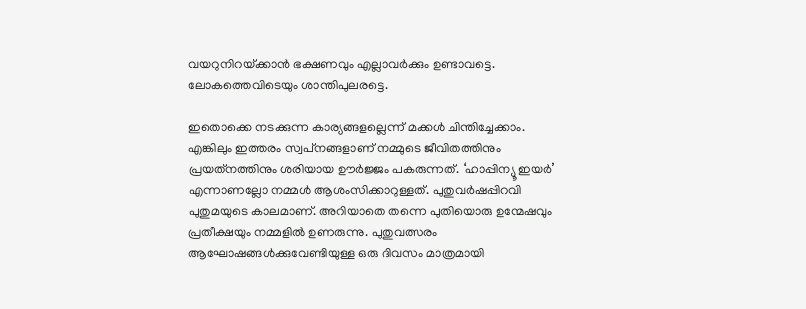വയറുനിറയ്‌ക്കാന്‍ ഭക്ഷണവും എല്ലാവര്‍ക്കും ഉണ്ടാവട്ടെ. ലോകത്തെവിടെയും ശാന്തിപുലരട്ടെ.

ഇതൊക്കെ നടക്കുന്ന കാര്യങ്ങളല്ലെന്ന് മക്കള്‍ ചിന്തിച്ചേക്കാം. എങ്കിലും ഇത്തരം സ്വപ്‌നങ്ങളാണ് നമ്മുടെ ജീവിതത്തിനും പ്രയത്‌നത്തിനും ശരിയായ ഊര്‍ജ്ജം പകരുന്നത്. ‘ഹാപ്പിന്യൂ ഇയര്‍’ എന്നാണല്ലോ നമ്മള്‍ ആശംസിക്കാറുള്ളത്. പുതുവര്‍ഷപ്പിറവി  പുതുമയുടെ കാലമാണ്. അറിയാതെ തന്നെ പുതിയൊരു ഉന്മേഷവും പ്രതീക്ഷയും നമ്മളില്‍ ഉണരുന്നു. പുതുവത്സരം ആഘോഷങ്ങള്‍ക്കുവേണ്ടിയുള്ള ഒരു ദിവസം മാത്രമായി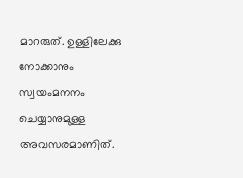മാറരുത്. ഉള്ളിലേക്കു നോക്കാനും സ്വയംമനനം ചെയ്യാനുമുള്ള അവസരമാണിത്.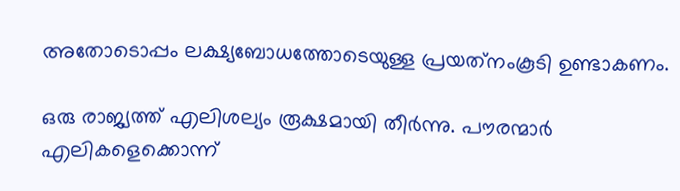അതോടൊപ്പം ലക്ഷ്യബോധത്തോടെയുള്ള പ്രയത്‌നംകൂടി ഉണ്ടാകണം.

ഒരു രാജ്യത്ത് എലിശല്യം രൂക്ഷമായി തീര്‍ന്നു. പൗരന്മാര്‍ എലികളെക്കൊന്ന്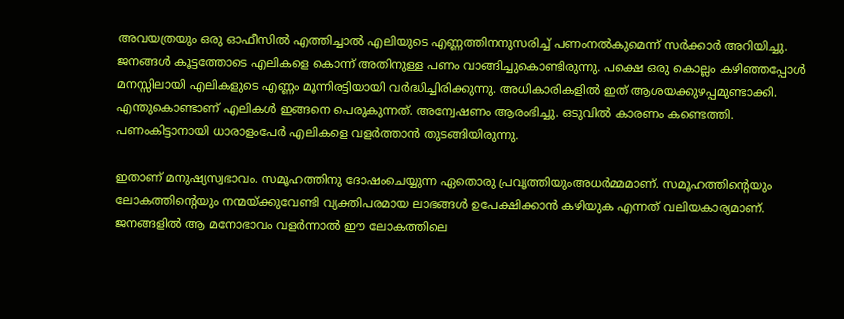അവയത്രയും ഒരു ഓഫീസില്‍ എത്തിച്ചാല്‍ എലിയുടെ എണ്ണത്തിനനുസരിച്ച് പണംനല്‍കുമെന്ന് സര്‍ക്കാര്‍ അറിയിച്ചു. ജനങ്ങള്‍ കൂട്ടത്തോടെ എലികളെ കൊന്ന് അതിനുള്ള പണം വാങ്ങിച്ചുകൊണ്ടിരുന്നു. പക്ഷെ ഒരു കൊല്ലം കഴിഞ്ഞപ്പോള്‍ മനസ്സിലായി എലികളുടെ എണ്ണം മൂന്നിരട്ടിയായി വര്‍ദ്ധിച്ചിരിക്കുന്നു. അധികാരികളില്‍ ഇത് ആശയക്കുഴപ്പമുണ്ടാക്കി. എന്തുകൊണ്ടാണ് എലികള്‍ ഇങ്ങനെ പെരുകുന്നത്. അന്വേഷണം ആരംഭിച്ചു. ഒടുവില്‍ കാരണം കണ്ടെത്തി. പണംകിട്ടാനായി ധാരാളംപേര്‍ എലികളെ വളര്‍ത്താന്‍ തുടങ്ങിയിരുന്നു.

ഇതാണ് മനുഷ്യസ്വഭാവം. സമൂഹത്തിനു ദോഷംചെയ്യുന്ന ഏതൊരു പ്രവൃത്തിയുംഅധര്‍മ്മമാണ്. സമൂഹത്തിന്റെയും ലോകത്തിന്റെയും നന്മയ്‌ക്കുവേണ്ടി വ്യക്തിപരമായ ലാഭങ്ങള്‍ ഉപേക്ഷിക്കാന്‍ കഴിയുക എന്നത് വലിയകാര്യമാണ്. ജനങ്ങളില്‍ ആ മനോഭാവം വളര്‍ന്നാല്‍ ഈ ലോകത്തിലെ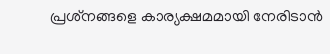പ്രശ്‌നങ്ങളെ കാര്യക്ഷമമായി നേരിടാന്‍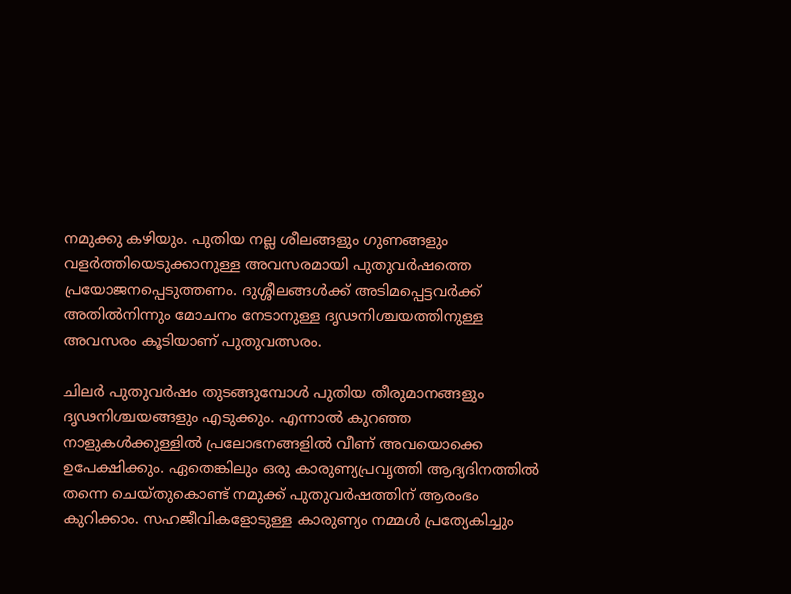നമുക്കു കഴിയും. പുതിയ നല്ല ശീലങ്ങളും ഗുണങ്ങളും വളര്‍ത്തിയെടുക്കാനുള്ള അവസരമായി പുതുവര്‍ഷത്തെ പ്രയോജനപ്പെടുത്തണം. ദുശ്ശീലങ്ങള്‍ക്ക് അടിമപ്പെട്ടവര്‍ക്ക് അതില്‍നിന്നും മോചനം നേടാനുള്ള ദൃഢനിശ്ചയത്തിനുള്ള അവസരം കൂടിയാണ് പുതുവത്സരം.

ചിലര്‍ പുതുവര്‍ഷം തുടങ്ങുമ്പോള്‍ പുതിയ തീരുമാനങ്ങളും ദൃഢനിശ്ചയങ്ങളും എടുക്കും. എന്നാല്‍ കുറഞ്ഞ നാളുകള്‍ക്കുള്ളില്‍ പ്രലോഭനങ്ങളില്‍ വീണ് അവയൊക്കെ ഉപേക്ഷിക്കും. ഏതെങ്കിലും ഒരു കാരുണ്യപ്രവൃത്തി ആദ്യദിനത്തില്‍ തന്നെ ചെയ്തുകൊണ്ട് നമുക്ക് പുതുവര്‍ഷത്തിന് ആരംഭം കുറിക്കാം. സഹജീവികളോടുള്ള കാരുണ്യം നമ്മള്‍ പ്രത്യേകിച്ചും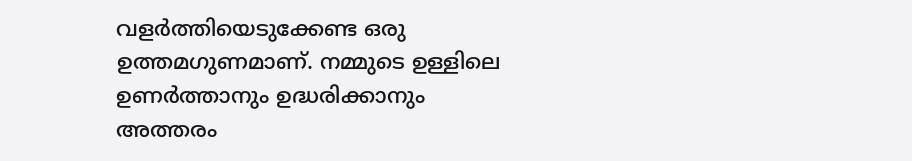വളര്‍ത്തിയെടുക്കേണ്ട ഒരു ഉത്തമഗുണമാണ്. നമ്മുടെ ഉള്ളിലെ ഉണര്‍ത്താനും ഉദ്ധരിക്കാനും അത്തരം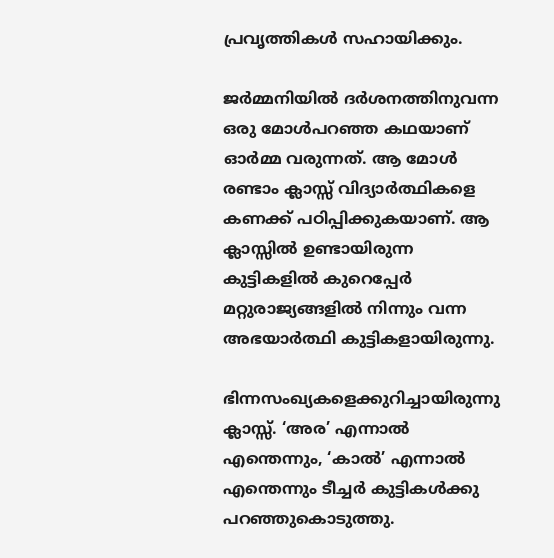പ്രവൃത്തികള്‍ സഹായിക്കും.

ജര്‍മ്മനിയില്‍ ദര്‍ശനത്തിനുവന്ന ഒരു മോള്‍പറഞ്ഞ കഥയാണ് ഓര്‍മ്മ വരുന്നത്. ആ മോള്‍ രണ്ടാം ക്ലാസ്സ് വിദ്യാര്‍ത്ഥികളെ കണക്ക് പഠിപ്പിക്കുകയാണ്. ആ ക്ലാസ്സില്‍ ഉണ്ടായിരുന്ന കുട്ടികളില്‍ കുറെപ്പേര്‍ മറ്റുരാജ്യങ്ങളില്‍ നിന്നും വന്ന അഭയാര്‍ത്ഥി കുട്ടികളായിരുന്നു.

ഭിന്നസംഖ്യകളെക്കുറിച്ചായിരുന്നു ക്ലാസ്സ്. ‘അര’ എന്നാല്‍ എന്തെന്നും, ‘കാല്‍’ എന്നാല്‍ എന്തെന്നും ടീച്ചര്‍ കുട്ടികള്‍ക്കു പറഞ്ഞുകൊടുത്തു.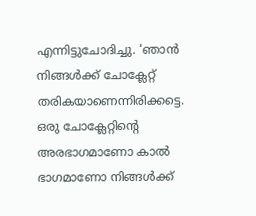എന്നിട്ടുചോദിച്ചു. ‘ഞാന്‍  നിങ്ങള്‍ക്ക് ചോക്ലേറ്റ് തരികയാണെന്നിരിക്കട്ടെ. ഒരു ചോക്ലേറ്റിന്റെ അരഭാഗമാണോ കാല്‍ ഭാഗമാണോ നിങ്ങള്‍ക്ക്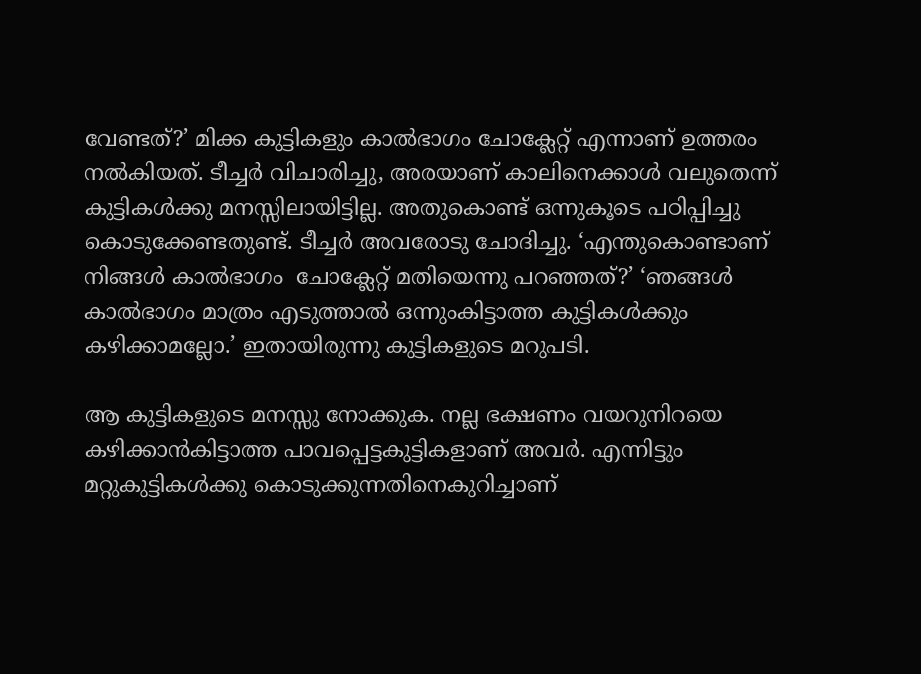വേണ്ടത്?’ മിക്ക കുട്ടികളും കാല്‍ഭാഗം ചോക്ലേറ്റ് എന്നാണ് ഉത്തരം നല്‍കിയത്. ടീച്ചര്‍ വിചാരിച്ചു, അരയാണ് കാലിനെക്കാള്‍ വലുതെന്ന് കുട്ടികള്‍ക്കു മനസ്സിലായിട്ടില്ല. അതുകൊണ്ട് ഒന്നുകൂടെ പഠിപ്പിച്ചു കൊടുക്കേണ്ടതുണ്ട്. ടീച്ചര്‍ അവരോടു ചോദിച്ചു. ‘എന്തുകൊണ്ടാണ് നിങ്ങള്‍ കാല്‍ഭാഗം  ചോക്ലേറ്റ് മതിയെന്നു പറഞ്ഞത്?’ ‘ഞങ്ങള്‍  കാല്‍ഭാഗം മാത്രം എടുത്താല്‍ ഒന്നുംകിട്ടാത്ത കുട്ടികള്‍ക്കും കഴിക്കാമല്ലോ.’ ഇതായിരുന്നു കുട്ടികളുടെ മറുപടി.

ആ കുട്ടികളുടെ മനസ്സു നോക്കുക. നല്ല ഭക്ഷണം വയറുനിറയെ കഴിക്കാന്‍കിട്ടാത്ത പാവപ്പെട്ടകുട്ടികളാണ് അവര്‍. എന്നിട്ടും മറ്റുകുട്ടികള്‍ക്കു കൊടുക്കുന്നതിനെകുറിച്ചാണ്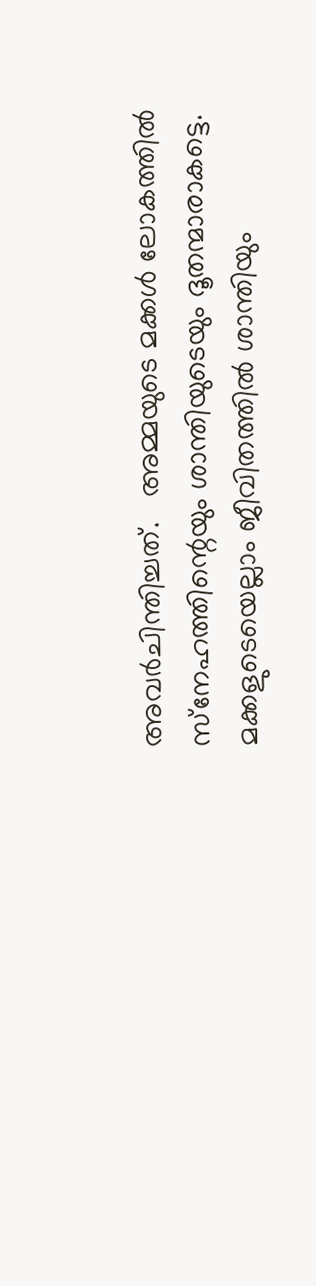അവര്‍ചിന്തിച്ചത്.   അമ്മയുടെ മക്കള്‍ ലോകത്തില്‍ സ്‌നേഹത്തിന്റെയും ശാന്തിയുടെയും ദൂതന്മാരാകട്ടെ. മക്കളുടെയെല്ലാം ജീവിതത്തില്‍ ശാന്തിയും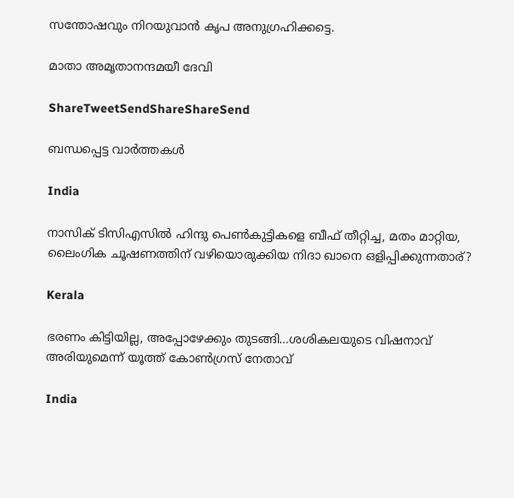സന്തോഷവും നിറയുവാന്‍ കൃപ അനുഗ്രഹിക്കട്ടെ.

മാതാ അമൃതാനന്ദമയീ ദേവി

ShareTweetSendShareShareSend

ബന്ധപ്പെട്ട വാര്‍ത്തകള്‍

India

നാസിക് ടിസിഎസില്‍ ഹിന്ദു പെണ്‍കുട്ടികളെ ബീഫ് തീറ്റിച്ച, മതം മാറ്റിയ, ലൈംഗിക ചൂഷണത്തിന് വഴിയൊരുക്കിയ നിദാ ഖാനെ ഒളിപ്പിക്കുന്നതാര്?

Kerala

ഭരണം കിട്ടിയില്ല, അപ്പോഴേക്കും തുടങ്ങി…ശശികലയുടെ വിഷനാവ് അരിയുമെന്ന് യൂത്ത് കോണ്‍ഗ്രസ് നേതാവ്

India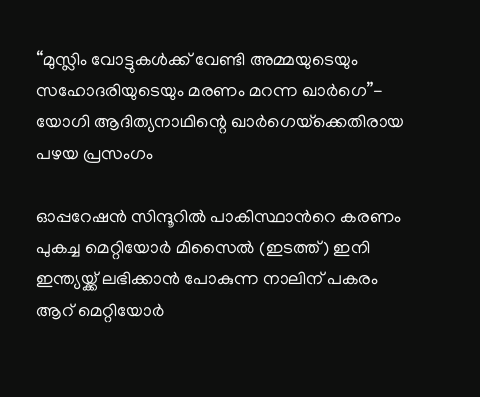“മുസ്ലിം വോട്ടുകള്‍ക്ക് വേണ്ടി അമ്മയുടെയും സഹോദരിയുടെയും മരണം മറന്ന ഖാര്‍ഗെ”- യോഗി ആദിത്യനാഥിന്റെ ഖാര്‍ഗെയ്‌ക്കെതിരായ പഴയ പ്രസംഗം

ഓപ്പറേഷന്‍ സിന്ദൂറില്‍ പാകിസ്ഥാന്‍റെ കരണം പുകച്ച മെറ്റിയോര്‍ മിസൈല്‍ (ഇടത്ത്) ഇനി ഇന്ത്യയ്ക്ക് ലഭിക്കാന്‍ പോകുന്ന നാലിന് പകരം ആറ് മെറ്റിയോര്‍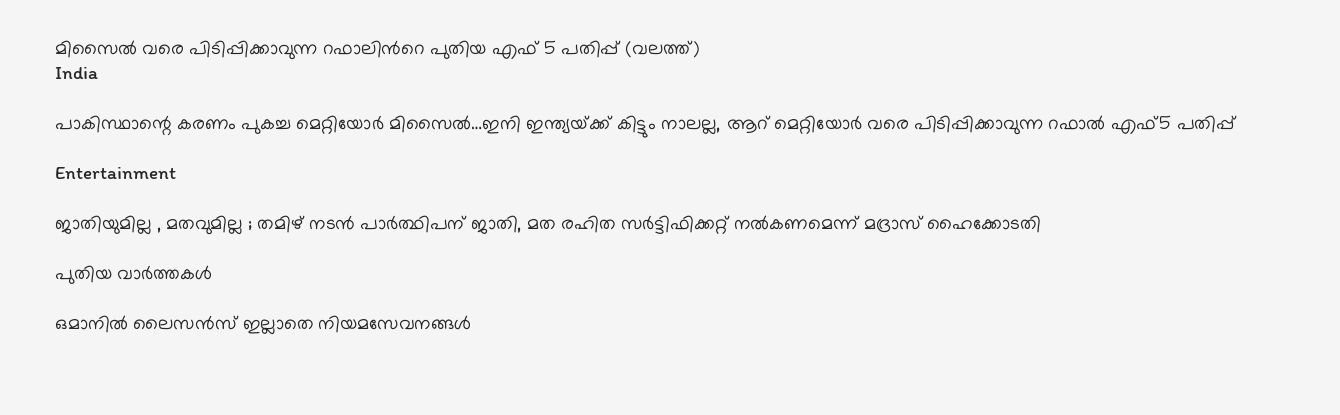മിസൈല്‍ വരെ പിടിപ്പിക്കാവുന്ന റഫാലിന്‍റെ പുതിയ എഫ് 5 പതിപ്പ് (വലത്ത്)
India

പാകിസ്ഥാന്റെ കരണം പുകച്ച മെറ്റിയോര്‍ മിസൈല്‍…ഇനി ഇന്ത്യയ്‌ക്ക് കിട്ടും നാലല്ല, ആറ് മെറ്റിയോര്‍ വരെ പിടിപ്പിക്കാവുന്ന റഫാല്‍ എഫ്5 പതിപ്പ്

Entertainment

ജാതിയുമില്ല , മതവുമില്ല ; തമിഴ് നടൻ പാർത്ഥിപന് ജാതി, മത രഹിത സർട്ടിഫിക്കറ്റ് നൽകണമെന്ന് മദ്രാസ് ഹൈക്കോടതി

പുതിയ വാര്‍ത്തകള്‍

ഒമാനിൽ ലൈസൻസ് ഇല്ലാതെ നിയമസേവനങ്ങൾ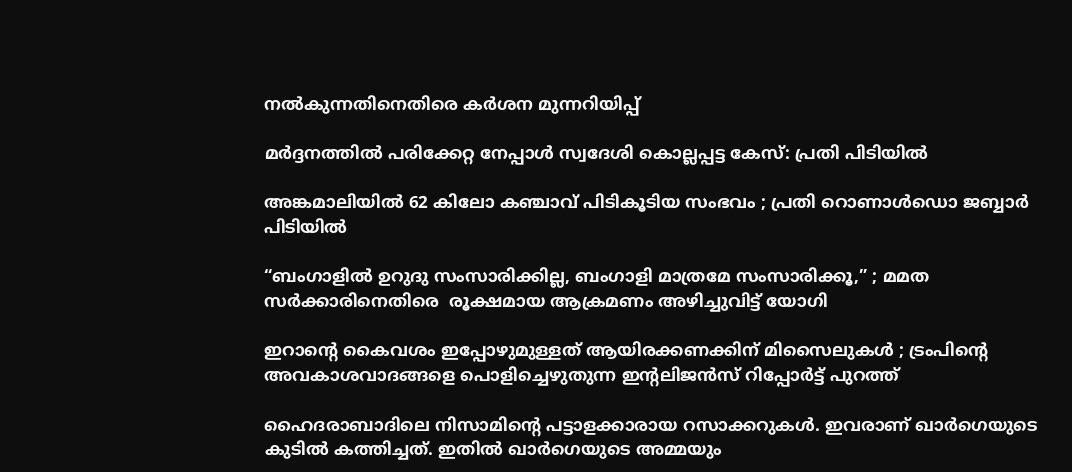നൽകുന്നതിനെതിരെ കർശന മുന്നറിയിപ്പ്

മർദ്ദനത്തിൽ പരിക്കേറ്റ നേപ്പാൾ സ്വദേശി കൊല്ലപ്പട്ട കേസ്: പ്രതി പിടിയിൽ

അങ്കമാലിയിൽ 62 കിലോ കഞ്ചാവ് പിടികൂടിയ സംഭവം ; പ്രതി റൊണാൾഡൊ ജബ്ബാർ പിടിയിൽ

“ബംഗാളിൽ ഉറുദു സംസാരിക്കില്ല, ബംഗാളി മാത്രമേ സംസാരിക്കൂ,” ; മമത സർക്കാരിനെതിരെ  രൂക്ഷമായ ആക്രമണം അഴിച്ചുവിട്ട് യോഗി

ഇറാന്റെ കൈവശം ഇപ്പോഴുമുള്ളത് ആയിരക്കണക്കിന് മിസൈലുകൾ ; ട്രംപിന്റെ അവകാശവാദങ്ങളെ പൊളിച്ചെഴുതുന്ന ഇന്റലിജൻസ് റിപ്പോർട്ട് പുറത്ത്

ഹൈദരാബാദിലെ നിസാമിന്‍റെ പട്ടാളക്കാരായ റസാക്കറുകള്‍. ഇവരാണ് ഖാര്‍ഗെയുടെ കുടില്‍ കത്തിച്ചത്. ഇതില്‍ ഖാര്‍ഗെയുടെ അമ്മയും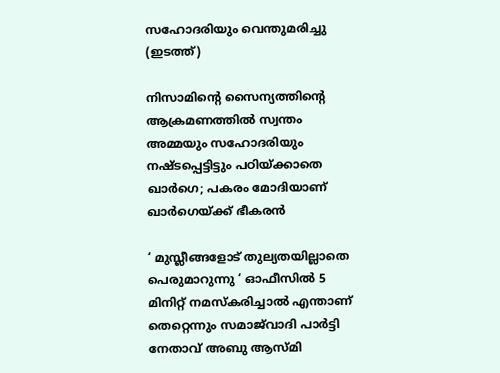സഹോദരിയും വെന്തുമരിച്ചു (ഇടത്ത്)

നിസാമിന്റെ സൈന്യത്തിന്റെ ആക്രമണത്തില്‍ സ്വന്തം അമ്മയും സഹോദരിയും നഷ്ടപ്പെട്ടിട്ടും പഠിയ്‌ക്കാതെ ഖാര്‍ഗെ; പകരം മോദിയാണ് ഖാര്‍ഗെയ്‌ക്ക് ഭീകരന്‍

‘ മുസ്ലീങ്ങളോട് തുല്യതയില്ലാതെ പെരുമാറുന്നു ‘ ഓഫീസിൽ 5 മിനിറ്റ് നമസ്‌കരിച്ചാൽ എന്താണ് തെറ്റെന്നും സമാജ്‌വാദി പാർട്ടി നേതാവ് അബു ആസ്മി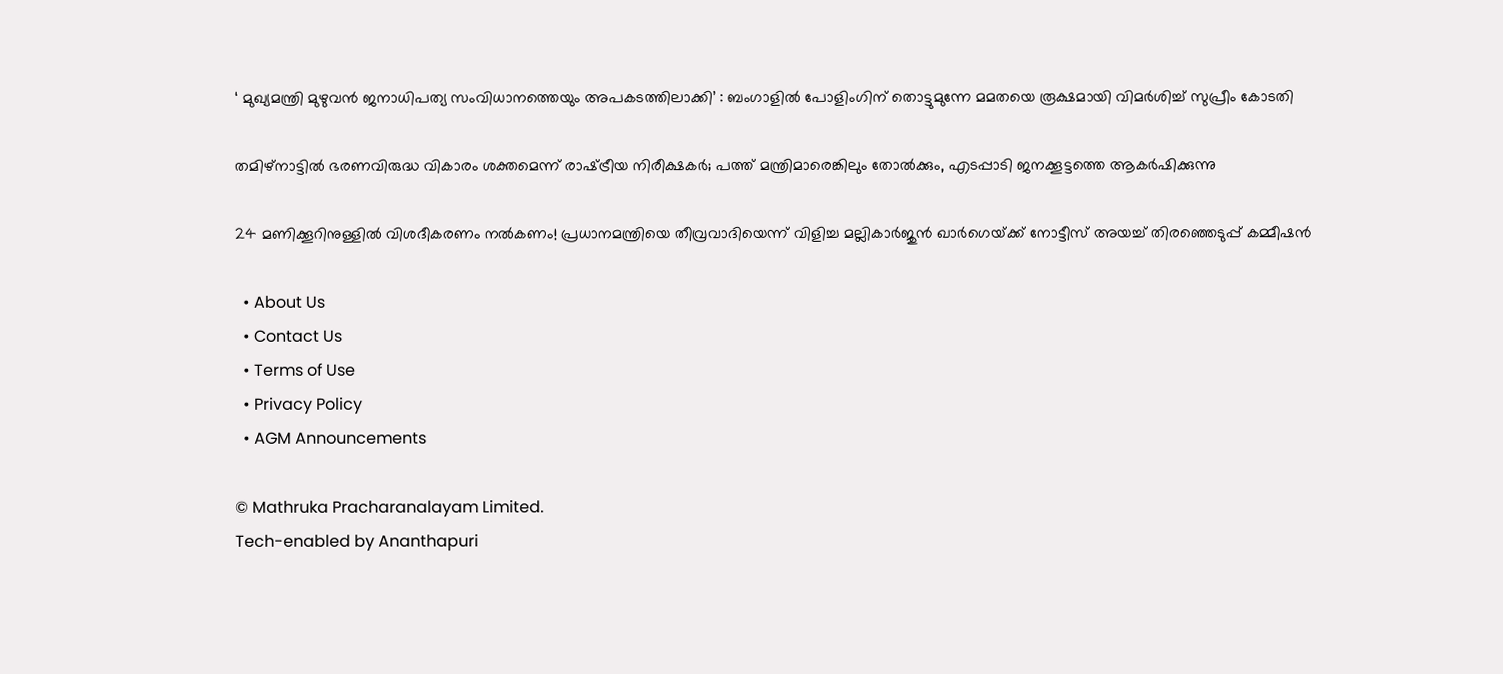‘ മുഖ്യമന്ത്രി മുഴുവൻ ജനാധിപത്യ സംവിധാനത്തെയും അപകടത്തിലാക്കി’ : ബംഗാളിൽ പോളിംഗിന് തൊട്ടുമുന്നേ മമതയെ രൂക്ഷമായി വിമർശിച്ച് സുപ്രീം കോടതി

തമിഴ്നാട്ടില്‍ ഭരണവിരുദ്ധ വികാരം ശക്തമെന്ന് രാഷ്‌ട്രീയ നിരീക്ഷകര്‍; പത്ത് മന്ത്രിമാരെങ്കിലും തോല്‍ക്കും, എടപ്പാടി ജനക്കൂട്ടത്തെ ആകര്‍ഷിക്കുന്നു

24 മണിക്കൂറിനുള്ളിൽ വിശദീകരണം നൽകണം! പ്രധാനമന്ത്രിയെ തീവ്രവാദിയെന്ന് വിളിച്ച മല്ലികാർജുൻ ഖാർഗെയ്‌ക്ക് നോട്ടീസ് അയച്ച് തിരഞ്ഞെടുപ്പ് കമ്മീഷൻ

  • About Us
  • Contact Us
  • Terms of Use
  • Privacy Policy
  • AGM Announcements

© Mathruka Pracharanalayam Limited.
Tech-enabled by Ananthapuri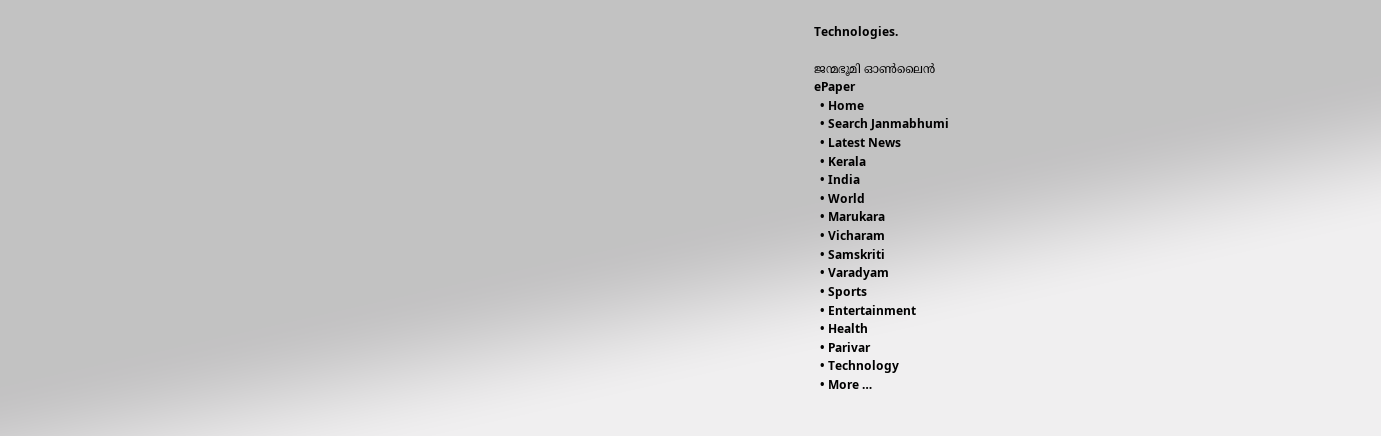Technologies.

ജന്മഭൂമി ഓണ്‍ലൈന്‍
ePaper
  • Home
  • Search Janmabhumi
  • Latest News
  • Kerala
  • India
  • World
  • Marukara
  • Vicharam
  • Samskriti
  • Varadyam
  • Sports
  • Entertainment
  • Health
  • Parivar
  • Technology
  • More …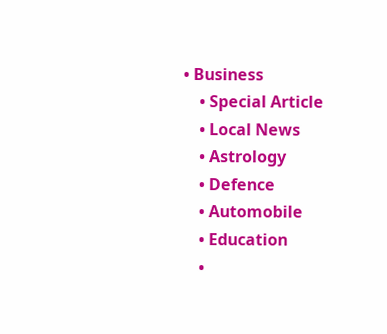• Business
    • Special Article
    • Local News
    • Astrology
    • Defence
    • Automobile
    • Education
    •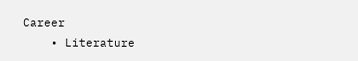Career
    • Literature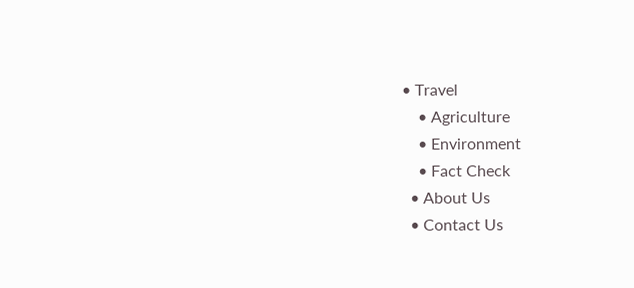• Travel
    • Agriculture
    • Environment
    • Fact Check
  • About Us
  • Contact Us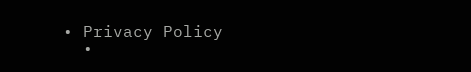• Privacy Policy
  •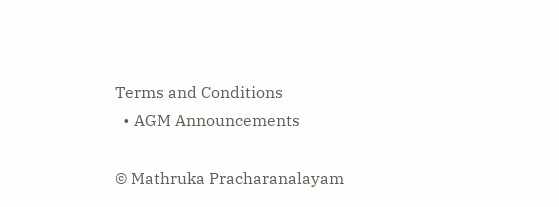Terms and Conditions
  • AGM Announcements

© Mathruka Pracharanalayam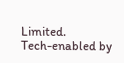Limited.
Tech-enabled by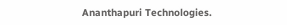Ananthapuri Technologies.